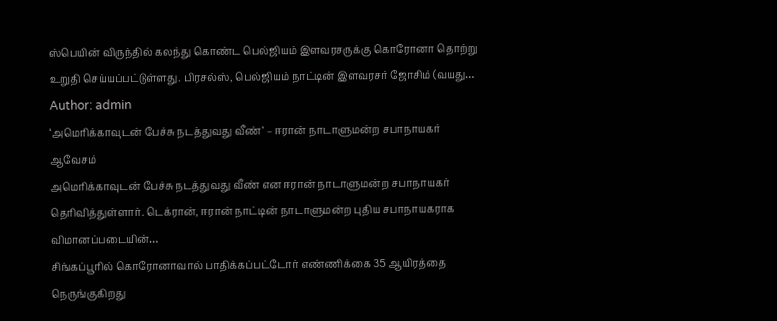ஸ்பெயின் விருந்தில் கலந்து கொண்ட பெல்ஜியம் இளவரசருக்கு கொரோனா தொற்று உறுதி செய்யப்பட்டுள்ளது. பிரசல்ஸ், பெல்ஜியம் நாட்டின் இளவரசர் ஜோசிம் (வயது…
Author: admin
‘அமெரிக்காவுடன் பேச்சு நடத்துவது வீண்’ – ஈரான் நாடாளுமன்ற சபாநாயகர் ஆவேசம்
அமெரிக்காவுடன் பேச்சு நடத்துவது வீண் என ஈரான் நாடாளுமன்ற சபாநாயகர் தெரிவித்துள்ளார். டெக்ரான், ஈரான் நாட்டின் நாடாளுமன்ற புதிய சபாநாயகராக விமானப்படையின்…
சிங்கப்பூரில் கொரோனாவால் பாதிக்கப்பட்டோர் எண்ணிக்கை 35 ஆயிரத்தை நெருங்குகிறது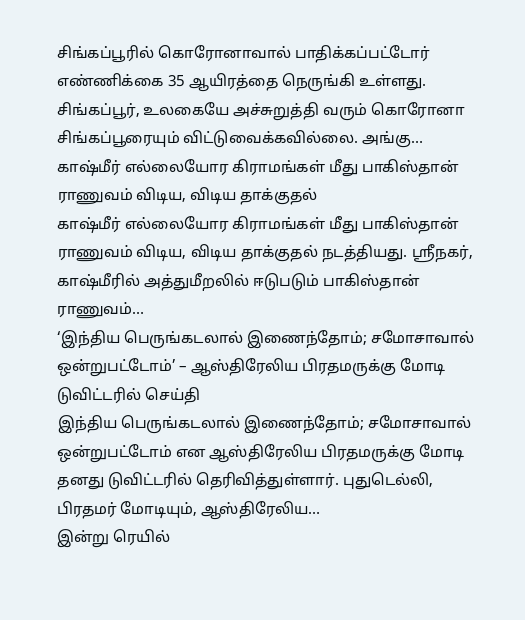சிங்கப்பூரில் கொரோனாவால் பாதிக்கப்பட்டோர் எண்ணிக்கை 35 ஆயிரத்தை நெருங்கி உள்ளது. சிங்கப்பூர், உலகையே அச்சுறுத்தி வரும் கொரோனா சிங்கப்பூரையும் விட்டுவைக்கவில்லை. அங்கு…
காஷ்மீர் எல்லையோர கிராமங்கள் மீது பாகிஸ்தான் ராணுவம் விடிய, விடிய தாக்குதல்
காஷ்மீர் எல்லையோர கிராமங்கள் மீது பாகிஸ்தான் ராணுவம் விடிய, விடிய தாக்குதல் நடத்தியது. ஸ்ரீநகர், காஷ்மீரில் அத்துமீறலில் ஈடுபடும் பாகிஸ்தான் ராணுவம்…
‘இந்திய பெருங்கடலால் இணைந்தோம்; சமோசாவால் ஒன்றுபட்டோம்’ – ஆஸ்திரேலிய பிரதமருக்கு மோடி டுவிட்டரில் செய்தி
இந்திய பெருங்கடலால் இணைந்தோம்; சமோசாவால் ஒன்றுபட்டோம் என ஆஸ்திரேலிய பிரதமருக்கு மோடி தனது டுவிட்டரில் தெரிவித்துள்ளார். புதுடெல்லி, பிரதமர் மோடியும், ஆஸ்திரேலிய…
இன்று ரெயில்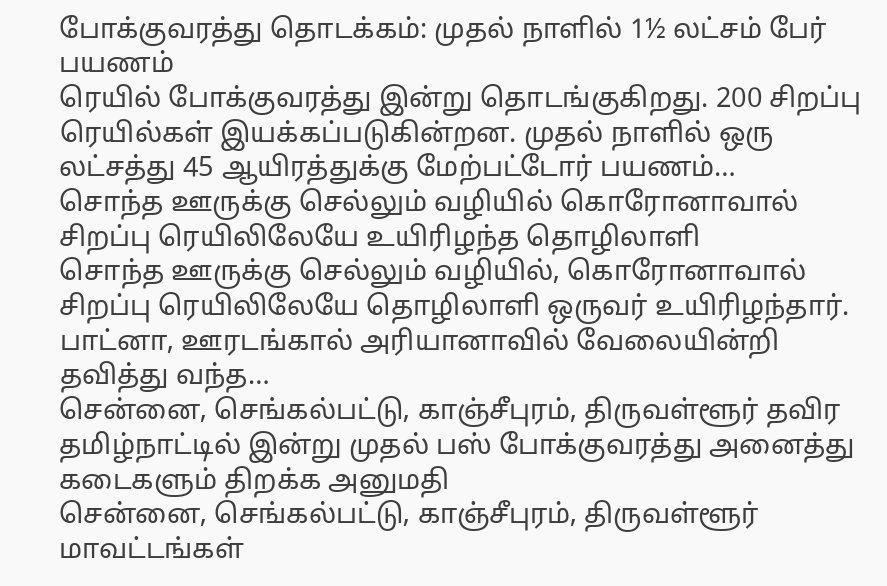போக்குவரத்து தொடக்கம்: முதல் நாளில் 1½ லட்சம் பேர் பயணம்
ரெயில் போக்குவரத்து இன்று தொடங்குகிறது. 200 சிறப்பு ரெயில்கள் இயக்கப்படுகின்றன. முதல் நாளில் ஒரு லட்சத்து 45 ஆயிரத்துக்கு மேற்பட்டோர் பயணம்…
சொந்த ஊருக்கு செல்லும் வழியில் கொரோனாவால் சிறப்பு ரெயிலிலேயே உயிரிழந்த தொழிலாளி
சொந்த ஊருக்கு செல்லும் வழியில், கொரோனாவால் சிறப்பு ரெயிலிலேயே தொழிலாளி ஒருவர் உயிரிழந்தார். பாட்னா, ஊரடங்கால் அரியானாவில் வேலையின்றி தவித்து வந்த…
சென்னை, செங்கல்பட்டு, காஞ்சீபுரம், திருவள்ளூர் தவிர தமிழ்நாட்டில் இன்று முதல் பஸ் போக்குவரத்து அனைத்து கடைகளும் திறக்க அனுமதி
சென்னை, செங்கல்பட்டு, காஞ்சீபுரம், திருவள்ளூர் மாவட்டங்கள்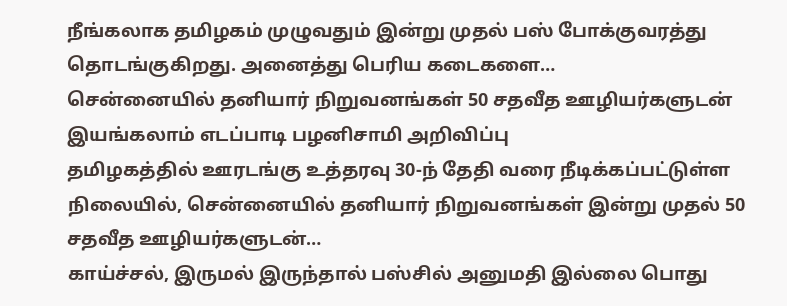நீங்கலாக தமிழகம் முழுவதும் இன்று முதல் பஸ் போக்குவரத்து தொடங்குகிறது. அனைத்து பெரிய கடைகளை…
சென்னையில் தனியார் நிறுவனங்கள் 50 சதவீத ஊழியர்களுடன் இயங்கலாம் எடப்பாடி பழனிசாமி அறிவிப்பு
தமிழகத்தில் ஊரடங்கு உத்தரவு 30-ந் தேதி வரை நீடிக்கப்பட்டுள்ள நிலையில், சென்னையில் தனியார் நிறுவனங்கள் இன்று முதல் 50 சதவீத ஊழியர்களுடன்…
காய்ச்சல், இருமல் இருந்தால் பஸ்சில் அனுமதி இல்லை பொது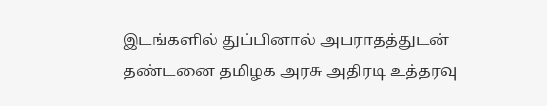இடங்களில் துப்பினால் அபராதத்துடன் தண்டனை தமிழக அரசு அதிரடி உத்தரவு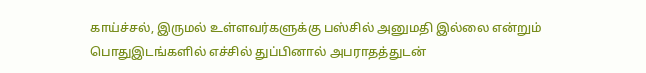காய்ச்சல், இருமல் உள்ளவர்களுக்கு பஸ்சில் அனுமதி இல்லை என்றும் பொதுஇடங்களில் எச்சில் துப்பினால் அபராதத்துடன்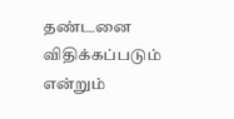தண்டனை விதிக்கப்படும் என்றும்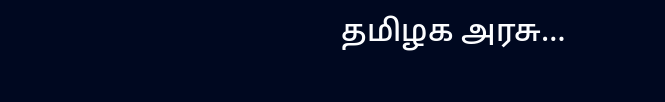தமிழக அரசு…